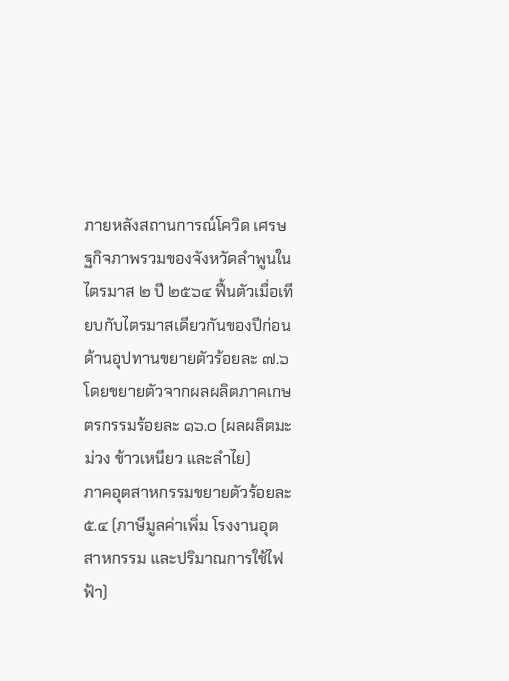ภายหลังสถานการณ์โควิด เศรษฐกิจภาพรวมของจังหวัดลำพูนในไตรมาส ๒ ปี ๒๕๖๔ ฟื้นตัวเมื่อเทียบกับไตรมาสเดียวกันของปีก่อน ด้านอุปทานขยายตัวร้อยละ ๗.๖ โดยขยายตัวจากผลผลิตภาคเกษตรกรรมร้อยละ ๑๖.๐ (ผลผลิตมะม่วง ข้าวเหนียว และลำไย)
ภาคอุตสาหกรรมขยายตัวร้อยละ ๕.๔ (ภาษีมูลค่าเพิ่ม โรงงานอุตสาหกรรม และปริมาณการใช้ไฟฟ้า)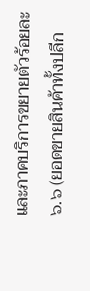และภาคบริการขยายตัวร้อยละ ๖.๖ (ยอดขายสินค้าทั้งปลีก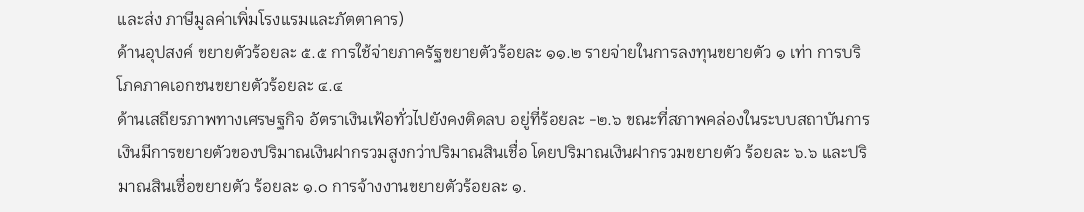และส่ง ภาษีมูลค่าเพิ่มโรงแรมและภัตตาคาร)
ด้านอุปสงค์ ขยายตัวร้อยละ ๕.๕ การใช้จ่ายภาครัฐขยายตัวร้อยละ ๑๑.๒ รายจ่ายในการลงทุนขยายตัว ๑ เท่า การบริโภคภาคเอกชนขยายตัวร้อยละ ๔.๔
ด้านเสถียรภาพทางเศรษฐกิจ อัตราเงินเฟ้อทั่วไปยังคงติดลบ อยู่ที่ร้อยละ -๒.๖ ขณะที่สภาพคล่องในระบบสถาบันการเงินมีการขยายตัวของปริมาณเงินฝากรวมสูงกว่าปริมาณสินเชื่อ โดยปริมาณเงินฝากรวมขยายตัว ร้อยละ ๖.๖ และปริมาณสินเชื่อขยายตัว ร้อยละ ๑.๐ การจ้างงานขยายตัวร้อยละ ๑.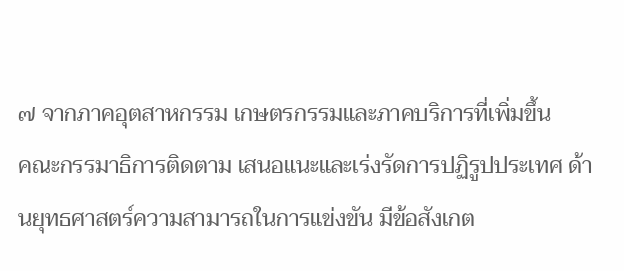๗ จากภาคอุตสาหกรรม เกษตรกรรมและภาคบริการที่เพิ่มขึ้น
คณะกรรมาธิการติดตาม เสนอแนะและเร่งรัดการปฏิรูปประเทศ ด้านยุทธศาสตร์ความสามารถในการแข่งขัน มีข้อสังเกต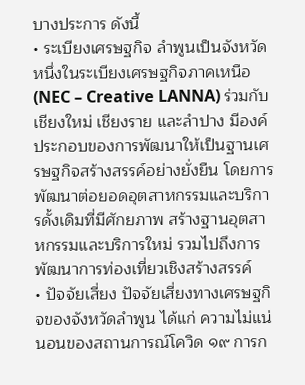บางประการ ดังนี้
• ระเบียงเศรษฐกิจ ลำพูนเป็นจังหวัดหนึ่งในระเบียงเศรษฐกิจภาคเหนือ (NEC – Creative LANNA) ร่วมกับเชียงใหม่ เชียงราย และลำปาง มีองค์ประกอบของการพัฒนาให้เป็นฐานเศรษฐกิจสร้างสรรค์อย่างยั่งยืน โดยการพัฒนาต่อยอดอุตสาหกรรมและบริการดั้งเดิมที่มีศักยภาพ สร้างฐานอุตสาหกรรมและบริการใหม่ รวมไปถึงการพัฒนาการท่องเที่ยวเชิงสร้างสรรค์
• ปัจจัยเสี่ยง ปัจจัยเสี่ยงทางเศรษฐกิจของจังหวัดลำพูน ได้แก่ ความไม่แน่นอนของสถานการณ์โควิด ๑๙ การก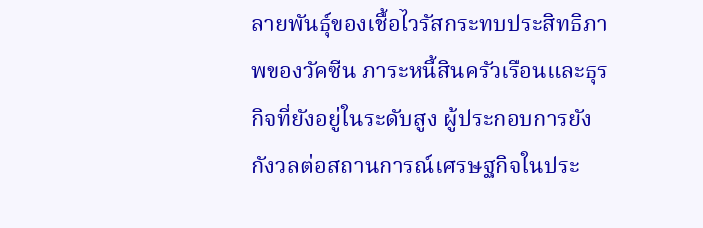ลายพันธุ์ของเชื้อไวรัสกระทบประสิทธิภาพของวัคซีน ภาระหนี้สินครัวเรือนและธุรกิจที่ยังอยู่ในระดับสูง ผู้ประกอบการยังกังวลต่อสถานการณ์เศรษฐกิจในประ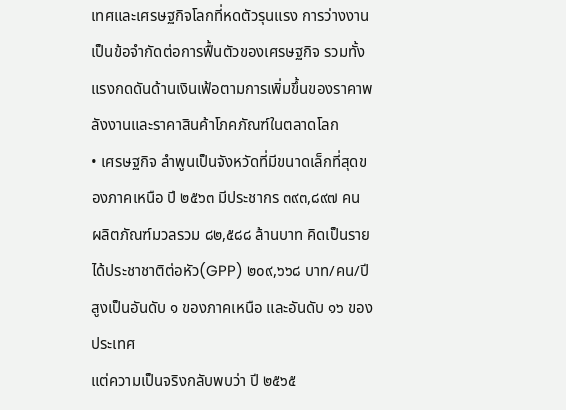เทศและเศรษฐกิจโลกที่หดตัวรุนแรง การว่างงานเป็นข้อจำกัดต่อการฟื้นตัวของเศรษฐกิจ รวมทั้งแรงกดดันด้านเงินเฟ้อตามการเพิ่มขึ้นของราคาพลังงานและราคาสินค้าโภคภัณฑ์ในตลาดโลก
• เศรษฐกิจ ลำพูนเป็นจังหวัดที่มีขนาดเล็กที่สุดของภาคเหนือ ปี ๒๕๖๓ มีประชากร ๓๙๓,๘๙๗ คน ผลิตภัณฑ์มวลรวม ๘๒,๕๘๘ ล้านบาท คิดเป็นรายได้ประชาชาติต่อหัว(GPP) ๒๐๙,๖๖๘ บาท/คน/ปี สูงเป็นอันดับ ๑ ของภาคเหนือ และอันดับ ๑๖ ของประเทศ
แต่ความเป็นจริงกลับพบว่า ปี ๒๕๖๕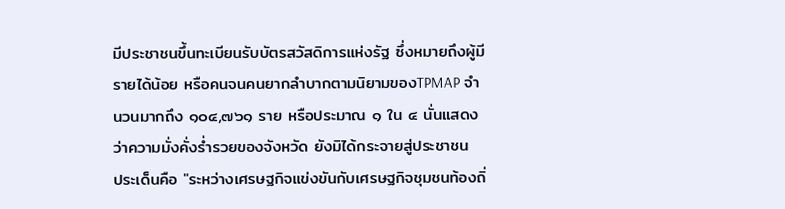มีประชาชนขึ้นทะเบียนรับบัตรสวัสดิการแห่งรัฐ ซึ่งหมายถึงผู้มีรายได้น้อย หรือคนจนคนยากลำบากตามนิยามของTPMAP จำนวนมากถึง ๑๐๔,๗๖๑ ราย หรือประมาณ ๑ ใน ๔ นั่นแสดงว่าความมั่งคั่งร่ำรวยของจังหวัด ยังมิได้กระจายสู่ประชาชน
ประเด็นคือ "ระหว่างเศรษฐกิจแข่งขันกับเศรษฐกิจชุมชนท้องถิ่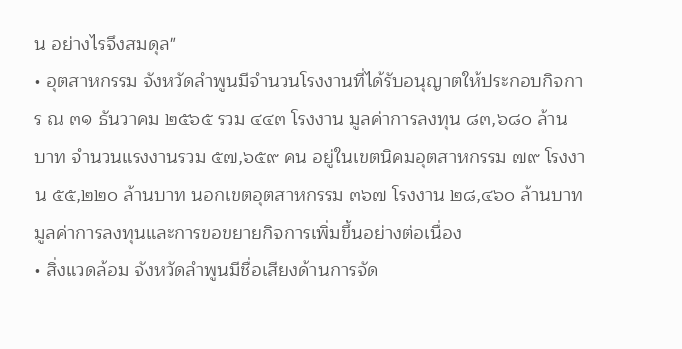น อย่างไรจึงสมดุล"
• อุตสาหกรรม จังหวัดลำพูนมีจำนวนโรงงานที่ได้รับอนุญาตให้ประกอบกิจการ ณ ๓๑ ธันวาคม ๒๕๖๕ รวม ๔๔๓ โรงงาน มูลค่าการลงทุน ๘๓,๖๘๐ ล้านบาท จำนวนแรงงานรวม ๕๗,๖๕๙ คน อยู่ในเขตนิคมอุตสาหกรรม ๗๙ โรงงาน ๕๕,๒๒๐ ล้านบาท นอกเขตอุตสาหกรรม ๓๖๗ โรงงาน ๒๘,๔๖๐ ล้านบาท มูลค่าการลงทุนและการขอขยายกิจการเพิ่มขึ้นอย่างต่อเนื่อง
• สิ่งแวดล้อม จังหวัดลำพูนมีชื่อเสียงด้านการจัด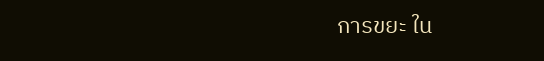การขยะ ใน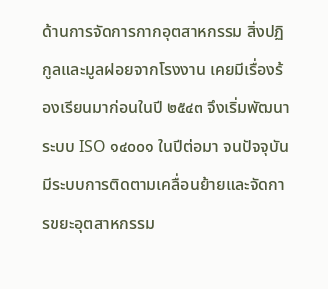ด้านการจัดการกากอุตสาหกรรม สิ่งปฏิกูลและมูลฝอยจากโรงงาน เคยมีเรื่องร้องเรียนมาก่อนในปี ๒๕๔๓ จึงเริ่มพัฒนาระบบ ISO ๑๔๐๐๑ ในปีต่อมา จนปัจจุบันมีระบบการติดตามเคลื่อนย้ายและจัดการขยะอุตสาหกรรม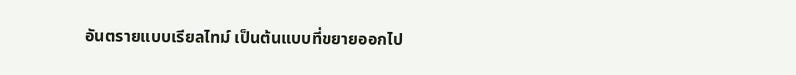อันตรายแบบเรียลไทม์ เป็นต้นแบบที่ขยายออกไป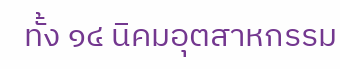ทั้ง ๑๔ นิคมอุตสาหกรรม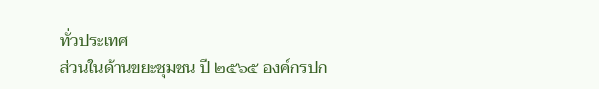ทั่วประเทศ
ส่วนในด้านขยะชุมชน ปี ๒๕๖๕ องค์กรปก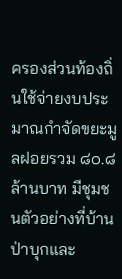ครองส่วนท้องถิ่นใช้จ่ายงบประมาณกำจัดขยะมูลฝอยรวม ๘๐.๘ ล้านบาท มีชุมชนตัวอย่างที่บ้านป่าบุกและ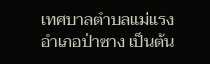เทศบาลตำบลแม่แรง อำเภอป่าซาง เป็นต้น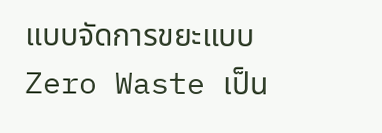แบบจัดการขยะแบบZero Waste เป็น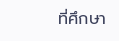ที่ศึกษา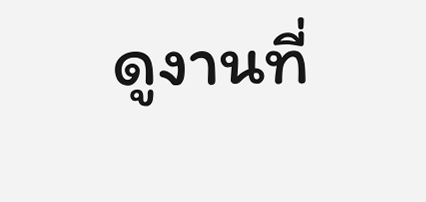ดูงานที่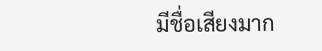มีชื่อเสียงมาก